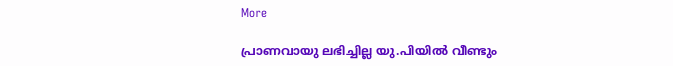More

പ്രാണവായു ലഭിച്ചില്ല യു.പിയില്‍ വീണ്ടും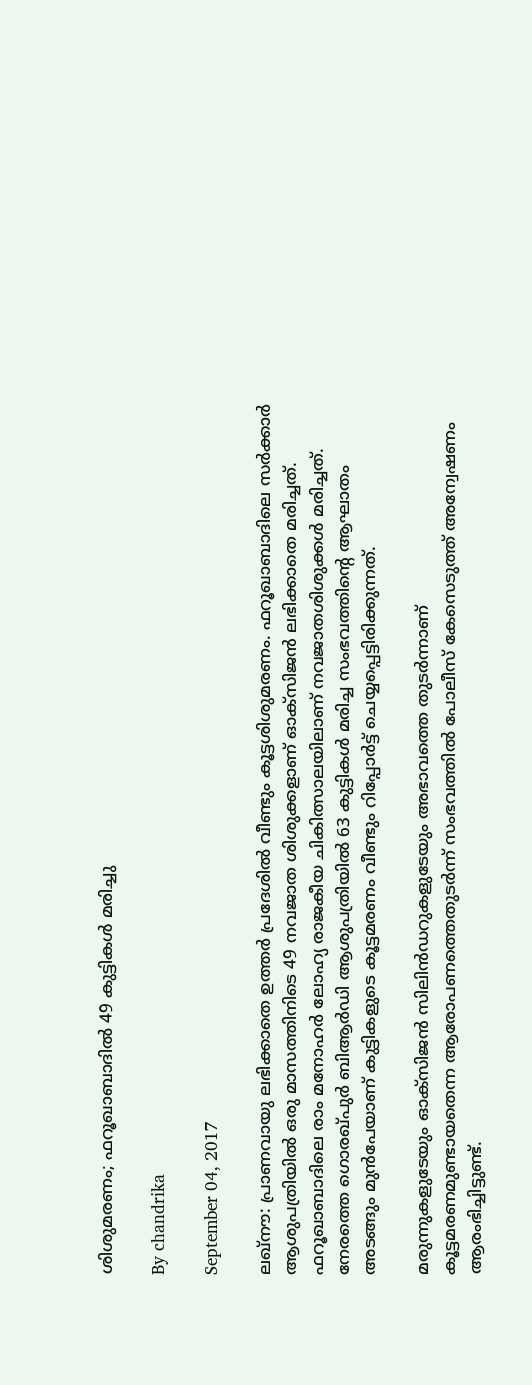ശിശുമരണം; ഫറൂഖാബാദില്‍ 49 കുട്ടികള്‍ മരിച്ചു

By chandrika

September 04, 2017

ലഖ്‌നൗ: പ്രാണവായു ലഭിക്കാതെ ഉത്തര്‍ പ്രദേശില്‍ വീണ്ടും കൂട്ടശിശുമരണം. ഫറൂഖാബാദിലെ സര്‍ക്കാര്‍ ആശുപത്രിയില്‍ ഒരു മാസത്തിനിടെ 49 നവജാത ശിശുക്കളാണ് ഓക്‌സിജന്‍ ലഭിക്കാതെ മരിച്ചത്. ഫറൂഖാബാദിലെ രാം മനോഹര്‍ ലോഹ്യ രാജകീയ ചികിത്സാലയിലാണ് നവജാതശിശുക്കള്‍ മരിച്ചത്. നേരത്തെ ഗൊരഖ്പുര്‍ ബിആര്‍ഡി ആശുപത്രിയില്‍ 63 കുട്ടികള്‍ മരിച്ച സംഭവത്തിന്റെ ആഘാതം അടങ്ങും മുന്‍പേയാണ് കുട്ടികളുടെ കൂട്ടമരണം വീണ്ടും റിപ്പോര്‍ട്ട് ചെയ്യപ്പെട്ടിരിക്കുന്നത്.

മരുന്നുകളുടേയും ഓക്സിജന്‍ സിലിന്‍ഡറുകളുടേയും അഭാവത്തെ തുടര്‍ന്നാണ് കൂട്ടമരണമുണ്ടായതെന്ന ആരോപണത്തെതുടര്‍ന്ന് സംഭവത്തില്‍ പോലീസ് കേസെടുത്ത് അന്വേഷണം ആരംഭിച്ചിട്ടുണ്ട്.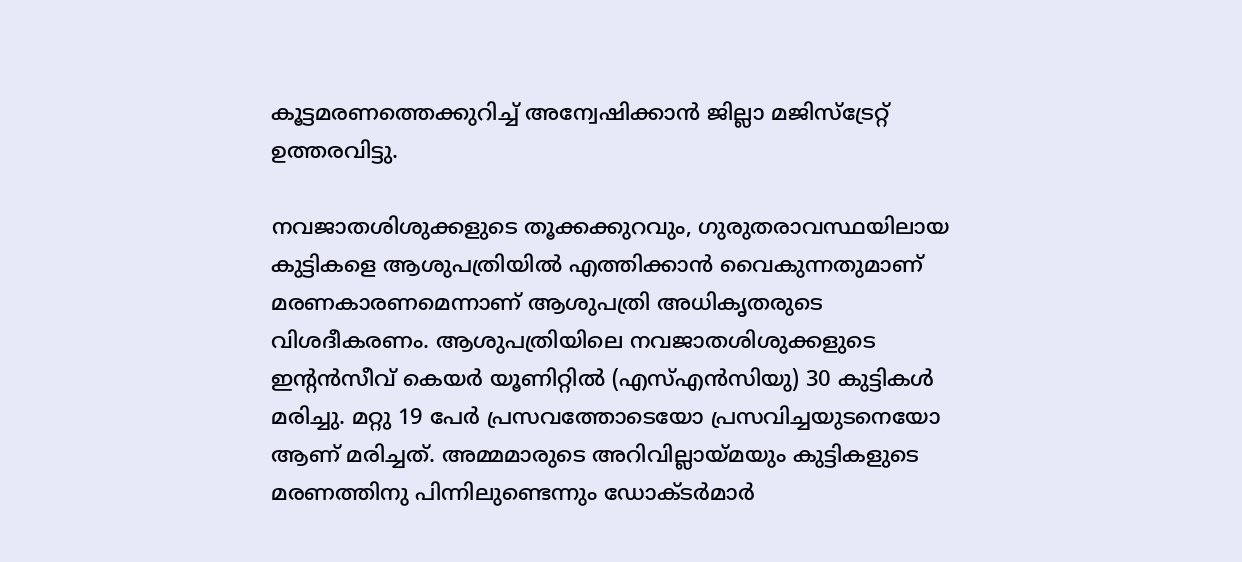കൂട്ടമരണത്തെക്കുറിച്ച് അന്വേഷിക്കാന്‍ ജില്ലാ മജിസ്ട്രേറ്റ് ഉത്തരവിട്ടു.

നവജാതശിശുക്കളുടെ തൂക്കക്കുറവും, ഗുരുതരാവസ്ഥയിലായ കുട്ടികളെ ആശുപത്രിയില്‍ എത്തിക്കാന്‍ വൈകുന്നതുമാണ് മരണകാരണമെന്നാണ് ആശുപത്രി അധികൃതരുടെ വിശദീകരണം. ആശുപത്രിയിലെ നവജാതശിശുക്കളുടെ ഇന്റന്‍സീവ് കെയര്‍ യൂണിറ്റില്‍ (എസ്എന്‍സിയു) 30 കുട്ടികള്‍ മരിച്ചു. മറ്റു 19 പേര്‍ പ്രസവത്തോടെയോ പ്രസവിച്ചയുടനെയോ ആണ് മരിച്ചത്. അമ്മമാരുടെ അറിവില്ലായ്മയും കുട്ടികളുടെ മരണത്തിനു പിന്നിലുണ്ടെന്നും ഡോക്ടര്‍മാര്‍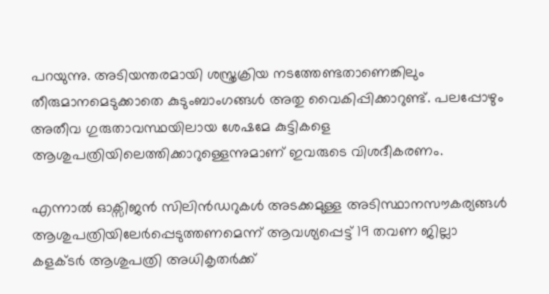പറയുന്നു. അടിയന്തരമായി ശസ്ത്രക്രിയ നടത്തേണ്ടതാണെങ്കിലും തീരുമാനമെടുക്കാതെ കുടുംബാംഗങ്ങള്‍ അതു വൈകിപ്പിക്കാറുണ്ട്. പലപ്പോഴും അതീവ ഗുരുതാവസ്ഥയിലായ ശേഷമേ കുട്ടികളെ ആശുപത്രിയിലെത്തിക്കാറുള്ളെന്നുമാണ് ഇവരുടെ വിശദീകരണം.

എന്നാല്‍ ഓക്സിജന്‍ സിലിന്‍ഡറുകള്‍ അടക്കമുള്ള അടിസ്ഥാനസൗകര്യങ്ങള്‍ ആശുപത്രിയിലേര്‍പ്പെടുത്തണമെന്ന് ആവശ്യപ്പെട്ട് 19 തവണ ജില്ലാ കളക്ടര്‍ ആശുപത്രി അധികൃതര്‍ക്ക്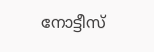നോട്ടീസ്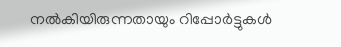നല്‍കിയിരുന്നതായും റിപ്പോര്‍ട്ടുകള്‍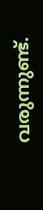വരുന്നുണ്ട്.